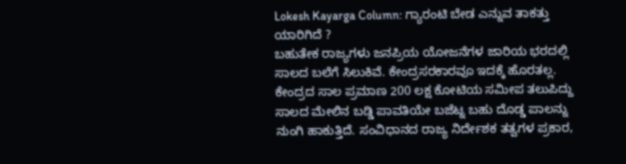Lokesh Kayarga Column: ಗ್ಯಾರಂಟಿ ಬೇಡ ಎನ್ನುವ ತಾಕತ್ತು ಯಾರಿಗಿದೆ ?
ಬಹುತೇಕ ರಾಜ್ಯಗಳು ಜನಪ್ರಿಯ ಯೋಜನೆಗಳ ಜಾರಿಯ ಭರದಲ್ಲಿ ಸಾಲದ ಬಲೆಗೆ ಸಿಲುಕಿವೆ. ಕೇಂದ್ರಸರಕಾರವೂ ಇದಕ್ಕೆ ಹೊರತಲ್ಲ. ಕೇಂದ್ರದ ಸಾಲ ಪ್ರಮಾಣ 200 ಲಕ್ಷ ಕೋಟಿಯ ಸಮೀಪ ತಲುಪಿದ್ದು ಸಾಲದ ಮೇಲಿನ ಬಡ್ಡಿ ಪಾವತಿಯೇ ಬಜೆಟ್ನ ಬಹು ದೊಡ್ಡ ಪಾಲನ್ನು ನುಂಗಿ ಹಾಕುತ್ತಿದೆ. ಸಂವಿಧಾನದ ರಾಜ್ಯ ನಿರ್ದೇಶಕ ತತ್ವಗಳ ಪ್ರಕಾರ,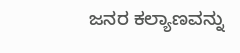ಜನರ ಕಲ್ಯಾಣವನ್ನು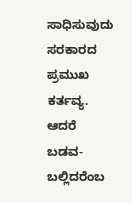ಸಾಧಿಸುವುದು ಸರಕಾರದ ಪ್ರಮುಖ ಕರ್ತವ್ಯ. ಆದರೆ ಬಡವ-ಬಲ್ಲಿದರೆಂಬ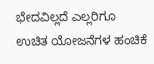ಭೇದವಿಲ್ಲದೆ ಎಲ್ಲರಿಗೂ ಉಚಿತ ಯೋಜನೆಗಳ ಹಂಚಿಕೆ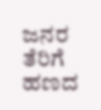ಜನರ ತೆರಿಗೆ ಹಣದ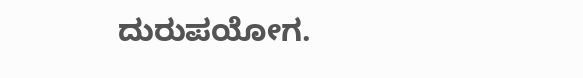ದುರುಪಯೋಗ.